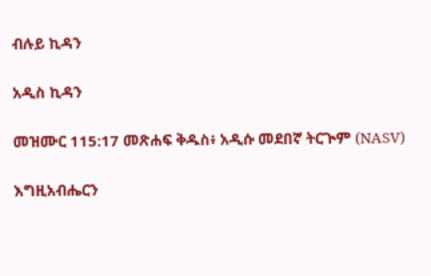ብሉይ ኪዳን

አዲስ ኪዳን

መዝሙር 115:17 መጽሐፍ ቅዱስ፥ አዲሱ መደበኛ ትርጒም (NASV)

እግዚአብሔርን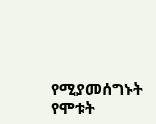የሚያመሰግኑት የሞቱት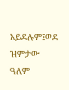አይደሉም፤ወደ ዝምታው ዓለም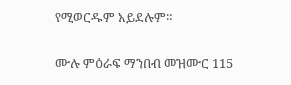የሚወርዱም አይደሉም።

ሙሉ ምዕራፍ ማንበብ መዝሙር 115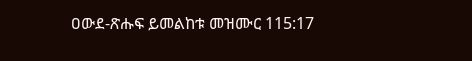ዐውደ-ጽሑፍ ይመልከቱ መዝሙር 115:17